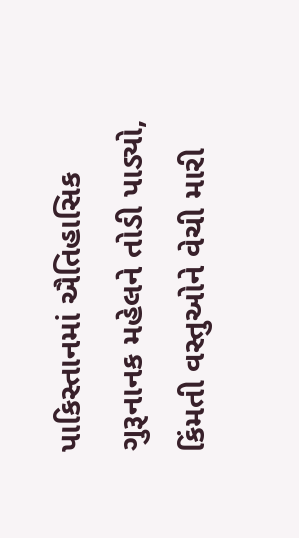પાકિસ્તાનમાં ઐતિહાસિક ગુરૂનાનક મહેલને તોડી પાડ્યો, કિંમતી વસ્તુઓને વેચી મારી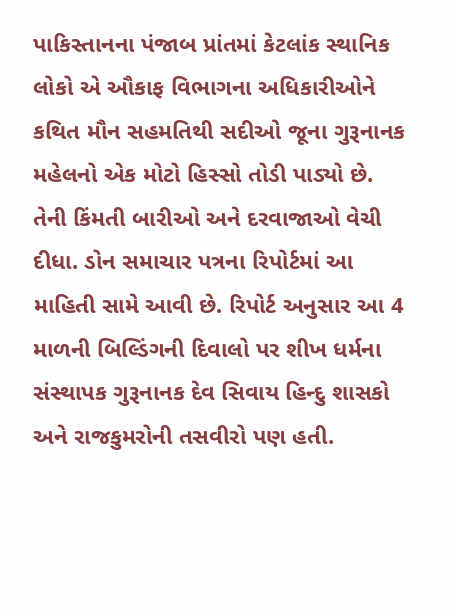પાકિસ્તાનના પંજાબ પ્રાંતમાં કેટલાંક સ્થાનિક લોકો એ ઔકાફ વિભાગના અધિકારીઓને કથિત મૌન સહમતિથી સદીઓ જૂના ગુરૂનાનક મહેલનો એક મોટો હિસ્સો તોડી પાડ્યો છે. તેની કિંમતી બારીઓ અને દરવાજાઓ વેચી દીધા. ડોન સમાચાર પત્રના રિપોર્ટમાં આ માહિતી સામે આવી છે. રિપોર્ટ અનુસાર આ 4 માળની બિલ્ડિંગની દિવાલો પર શીખ ધર્મના સંસ્થાપક ગુરૂનાનક દેવ સિવાય હિન્દુ શાસકો અને રાજકુમરોની તસવીરો પણ હતી.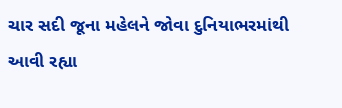ચાર સદી જૂના મહેલને જોવા દુનિયાભરમાંથી આવી રહ્યા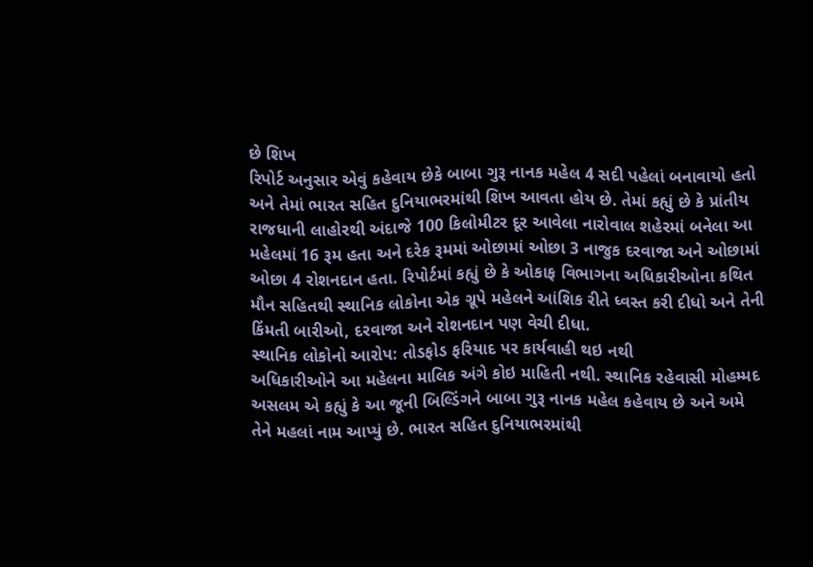છે શિખ
રિપોર્ટ અનુસાર એવું કહેવાય છેકે બાબા ગુરૂ નાનક મહેલ 4 સદી પહેલાં બનાવાયો હતો અને તેમાં ભારત સહિત દુનિયાભરમાંથી શિખ આવતા હોય છે. તેમાં કહ્યું છે કે પ્રાંતીય રાજધાની લાહોરથી અંદાજે 100 કિલોમીટર દૂર આવેલા નારોવાલ શહેરમાં બનેલા આ મહેલમાં 16 રૂમ હતા અને દરેક રૂમમાં ઓછામાં ઓછા 3 નાજુક દરવાજા અને ઓછામાં ઓછા 4 રોશનદાન હતા. રિપોર્ટમાં કહ્યું છે કે ઓકાફ વિભાગના અધિકારીઓના કથિત મૌન સહિતથી સ્થાનિક લોકોના એક ગ્રૂપે મહેલને આંશિક રીતે ધ્વસ્ત કરી દીધો અને તેની કિંમતી બારીઓ, દરવાજા અને રોશનદાન પણ વેચી દીધા.
સ્થાનિક લોકોનો આરોપ: તોડફોડ ફરિયાદ પર કાર્યવાહી થઇ નથી
અધિકારીઓને આ મહેલના માલિક અંગે કોઇ માહિતી નથી. સ્થાનિક રહેવાસી મોહમ્મદ અસલમ એ કહ્યું કે આ જૂની બિલ્ડિંગને બાબા ગુરૂ નાનક મહેલ કહેવાય છે અને અમે તેને મહલાં નામ આપ્યું છે. ભારત સહિત દુનિયાભરમાંથી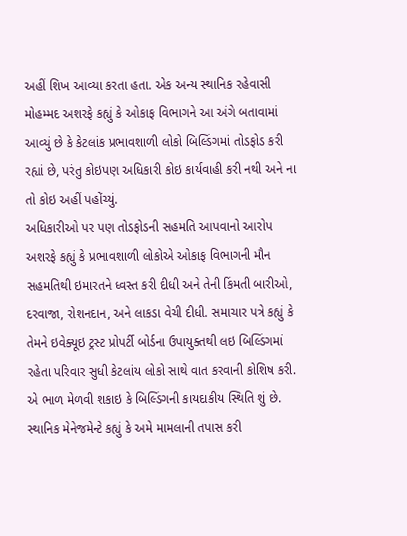અહીં શિખ આવ્યા કરતા હતા. એક અન્ય સ્થાનિક રહેવાસી મોહમ્મદ અશરફે કહ્યું કે ઓકાફ વિભાગને આ અંગે બતાવામાં આવ્યું છે કે કેટલાંક પ્રભાવશાળી લોકો બિલ્ડિંગમાં તોડફોડ કરી રહ્યાં છે, પરંતુ કોઇપણ અધિકારી કોઇ કાર્યવાહી કરી નથી અને ના તો કોઇ અહીં પહોંચ્યું.
અધિકારીઓ પર પણ તોડફોડની સહમતિ આપવાનો આરોપ
અશરફે કહ્યું કે પ્રભાવશાળી લોકોએ ઓકાફ વિભાગની મૌન સહમતિથી ઇમારતને ધ્વસ્ત કરી દીધી અને તેની કિંમતી બારીઓ, દરવાજા, રોશનદાન, અને લાકડા વેચી દીધી. સમાચાર પત્રે કહ્યું કે તેમને ઇવેક્યૂઇ ટ્રસ્ટ પ્રોપર્ટી બોર્ડના ઉપાયુક્તથી લઇ બિલ્ડિંગમાં રહેતા પરિવાર સુધી કેટલાંય લોકો સાથે વાત કરવાની કોશિષ કરી. એ ભાળ મેળવી શકાઇ કે બિલ્ડિંગની કાયદાકીય સ્થિતિ શું છે.
સ્થાનિક મેનેજમેન્ટે કહ્યું કે અમે મામલાની તપાસ કરી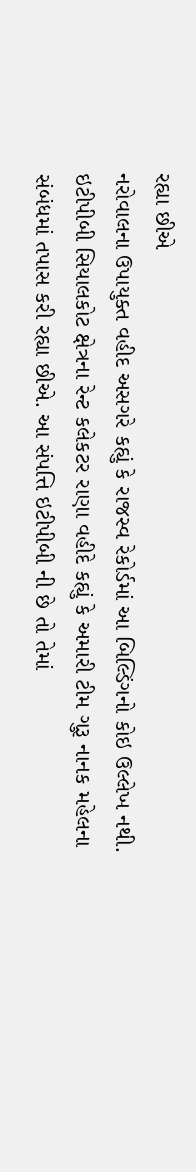રહ્યા છીએ
નરોવાલના ઉપાયુક્ત વહીદ અસગરે કહ્યું કે રાજસ્વ રેકોર્ડમાં આ બિલ્ડિંગનો કોઇ ઉલ્લેખ નથી. ઇટીપીબી સિયાલકોટ ક્ષેત્રના રેન્ટ કલેકટર રાણા વહીદે કહ્યું કે અમારી ટીમ ગુરૂ નાનક મહેલના સંબંધમાં તપાસ કરી રહ્યા છીએ. આ સંપત્તિ ઇટીપીબી ની છે તો તેમાં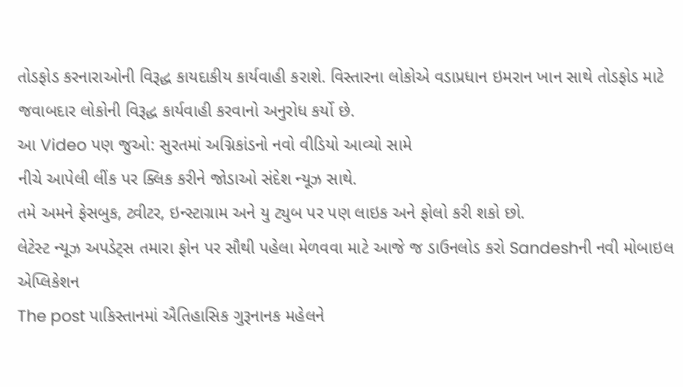તોડફોડ કરનારાઓની વિરૂદ્ધ કાયદાકીય કાર્યવાહી કરાશે. વિસ્તારના લોકોએ વડાપ્રધાન ઇમરાન ખાન સાથે તોડફોડ માટે જવાબદાર લોકોની વિરૂદ્ધ કાર્યવાહી કરવાનો અનુરોધ કર્યો છે.
આ Video પણ જુઓ: સુરતમાં અગ્નિકાંડનો નવો વીડિયો આવ્યો સામે
નીચે આપેલી લીંક પર ક્લિક કરીને જોડાઓ સંદેશ ન્યૂઝ સાથે.
તમે અમને ફેસબુક, ટ્વીટર, ઇન્સ્ટાગ્રામ અને યુ ટ્યુબ પર પણ લાઇક અને ફોલો કરી શકો છો.
લેટેસ્ટ ન્યૂઝ અપડેટ્સ તમારા ફોન પર સૌથી પહેલા મેળવવા માટે આજે જ ડાઉનલોડ કરો Sandeshની નવી મોબાઇલ એપ્લિકેશન
The post પાકિસ્તાનમાં ઐતિહાસિક ગુરૂનાનક મહેલને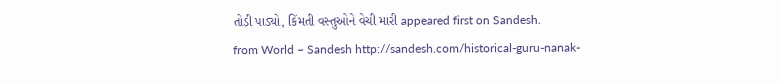તોડી પાડ્યો, કિંમતી વસ્તુઓને વેચી મારી appeared first on Sandesh.
from World – Sandesh http://sandesh.com/historical-guru-nanak-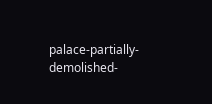palace-partially-demolished-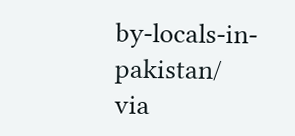by-locals-in-pakistan/
via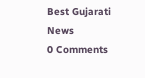Best Gujarati News
0 Comments